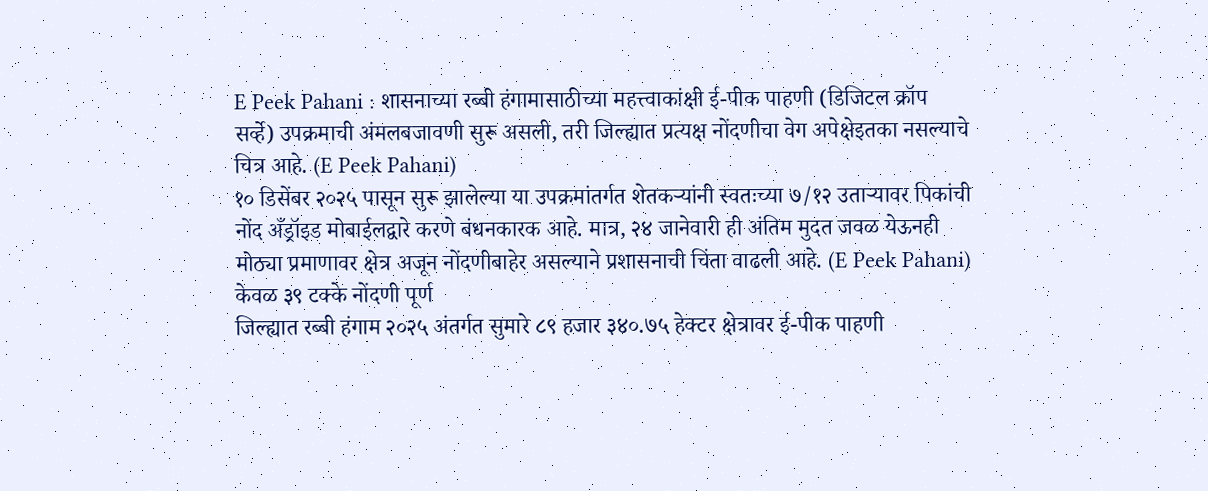E Peek Pahani : शासनाच्या रब्बी हंगामासाठीच्या महत्त्वाकांक्षी ई-पीक पाहणी (डिजिटल क्रॉप सर्व्हे) उपक्रमाची अंमलबजावणी सुरू असली, तरी जिल्ह्यात प्रत्यक्ष नोंदणीचा वेग अपेक्षेइतका नसल्याचे चित्र आहे. (E Peek Pahani)
१० डिसेंबर २०२५ पासून सुरू झालेल्या या उपक्रमांतर्गत शेतकऱ्यांनी स्वतःच्या ७/१२ उताऱ्यावर पिकांची नोंद अँड्रॉइड मोबाईलद्वारे करणे बंधनकारक आहे. मात्र, २४ जानेवारी ही अंतिम मुदत जवळ येऊनही मोठ्या प्रमाणावर क्षेत्र अजून नोंदणीबाहेर असल्याने प्रशासनाची चिंता वाढली आहे. (E Peek Pahani)
केवळ ३९ टक्के नोंदणी पूर्ण
जिल्ह्यात रब्बी हंगाम २०२५ अंतर्गत सुमारे ८९ हजार ३४०.७५ हेक्टर क्षेत्रावर ई-पीक पाहणी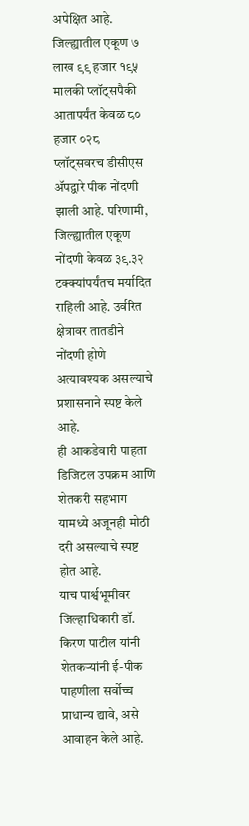अपेक्षित आहे. जिल्ह्यातील एकूण ७ लाख ९९ हजार १९५ मालकी प्लॉट्सपैकी आतापर्यंत केवळ ८० हजार ०२८ प्लॉट्सवरच डीसीएस ॲपद्वारे पीक नोंदणी झाली आहे. परिणामी, जिल्ह्यातील एकूण नोंदणी केवळ ३९.३२ टक्क्यांपर्यंतच मर्यादित राहिली आहे. उर्वरित क्षेत्रावर तातडीने नोंदणी होणे अत्यावश्यक असल्याचे प्रशासनाने स्पष्ट केले आहे.
ही आकडेवारी पाहता डिजिटल उपक्रम आणि शेतकरी सहभाग यामध्ये अजूनही मोठी दरी असल्याचे स्पष्ट होत आहे.
याच पार्श्वभूमीवर जिल्हाधिकारी डॉ. किरण पाटील यांनी शेतकऱ्यांनी ई-पीक पाहणीला सर्वोच्च प्राधान्य द्यावे, असे आवाहन केले आहे.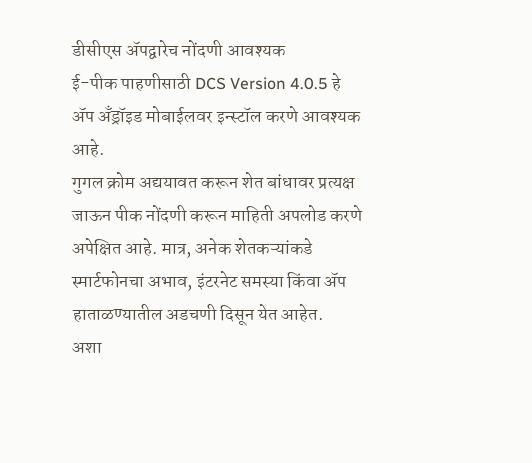डीसीएस ॲपद्वारेच नोंदणी आवश्यक
ई-पीक पाहणीसाठी DCS Version 4.0.5 हे ॲप अँड्रॉइड मोबाईलवर इन्स्टॉल करणे आवश्यक आहे.
गुगल क्रोम अद्ययावत करून शेत बांधावर प्रत्यक्ष जाऊन पीक नोंदणी करून माहिती अपलोड करणे अपेक्षित आहे. मात्र, अनेक शेतकऱ्यांकडे स्मार्टफोनचा अभाव, इंटरनेट समस्या किंवा ॲप हाताळण्यातील अडचणी दिसून येत आहेत.
अशा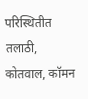परिस्थितीत तलाठी, कोतवाल, कॉमन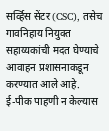सर्व्हिस सेंटर (CSC), तसेच गावनिहाय नियुक्त सहाय्यकांची मदत घेण्याचे आवाहन प्रशासनाकडून करण्यात आले आहे.
ई-पीक पाहणी न केल्यास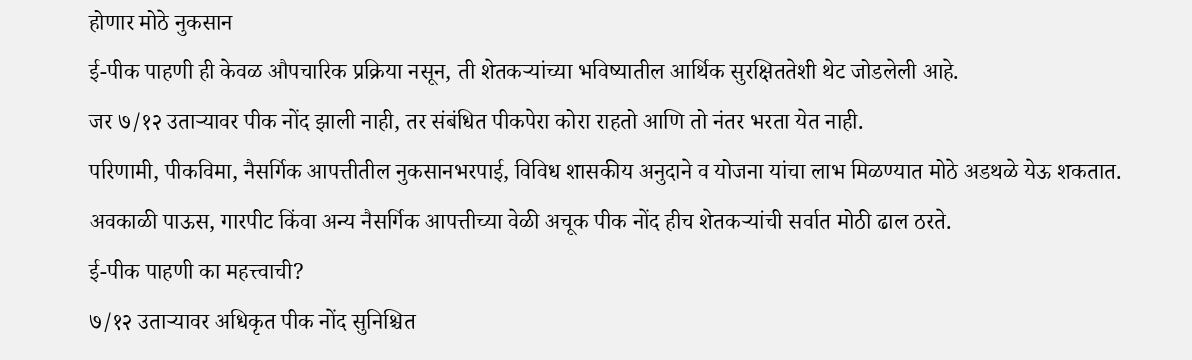होणार मोठे नुकसान
ई-पीक पाहणी ही केवळ औपचारिक प्रक्रिया नसून, ती शेतकऱ्यांच्या भविष्यातील आर्थिक सुरक्षिततेशी थेट जोडलेली आहे.
जर ७/१२ उताऱ्यावर पीक नोंद झाली नाही, तर संबंधित पीकपेरा कोरा राहतो आणि तो नंतर भरता येत नाही.
परिणामी, पीकविमा, नैसर्गिक आपत्तीतील नुकसानभरपाई, विविध शासकीय अनुदाने व योजना यांचा लाभ मिळण्यात मोठे अडथळे येऊ शकतात.
अवकाळी पाऊस, गारपीट किंवा अन्य नैसर्गिक आपत्तीच्या वेळी अचूक पीक नोंद हीच शेतकऱ्यांची सर्वात मोठी ढाल ठरते.
ई-पीक पाहणी का महत्त्वाची?
७/१२ उताऱ्यावर अधिकृत पीक नोंद सुनिश्चित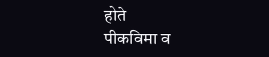होते
पीकविमा व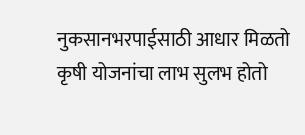नुकसानभरपाईसाठी आधार मिळतो
कृषी योजनांचा लाभ सुलभ होतो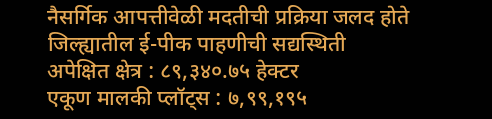नैसर्गिक आपत्तीवेळी मदतीची प्रक्रिया जलद होते
जिल्ह्यातील ई-पीक पाहणीची सद्यस्थिती
अपेक्षित क्षेत्र : ८९,३४०.७५ हेक्टर
एकूण मालकी प्लॉट्स : ७,९९,१९५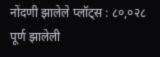नोंदणी झालेले प्लॉट्स : ८०,०२८
पूर्ण झालेली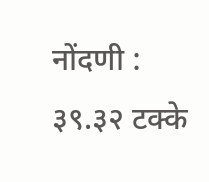नोंदणी : ३९.३२ टक्के